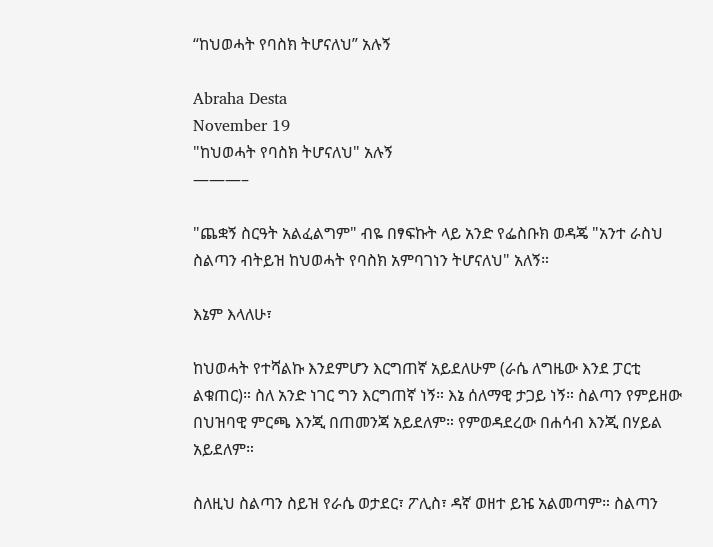“ከህወሓት የባስክ ትሆናለህ” አሉኝ

Abraha Desta
November 19
"ከህወሓት የባስክ ትሆናለህ" አሉኝ
———–

"ጨቋኝ ስርዓት አልፈልግም" ብዬ በፃፍኩት ላይ አንድ የፌስቡክ ወዳጄ "አንተ ራስህ ስልጣን ብትይዝ ከህወሓት የባስክ አምባገነን ትሆናለህ" አለኝ።

እኔም እላለሁ፣

ከህወሓት የተሻልኩ እንደምሆን እርግጠኛ አይደለሁም (ራሴ ለግዜው እንደ ፓርቲ ልቁጠር)። ስለ አንድ ነገር ግን እርግጠኛ ነኝ። እኔ ሰለማዊ ታጋይ ነኝ። ስልጣን የምይዘው በህዝባዊ ምርጫ እንጂ በጠመንጃ አይደለም። የምወዳደረው በሐሳብ እንጂ በሃይል አይደለም።

ስለዚህ ስልጣን ስይዝ የራሴ ወታደር፣ ፖሊስ፣ ዳኛ ወዘተ ይዤ አልመጣም። ስልጣን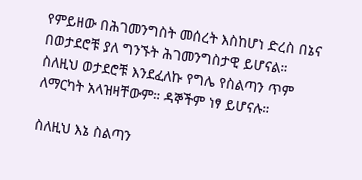የምይዘው በሕገመንግስት መሰረት እስከሆነ ድረስ በኔና በወታደሮቹ ያለ ግንኙት ሕገመንግስታዊ ይሆናል። ስለዚህ ወታደሮቹ እንደፈለኩ የግሌ የስልጣን ጥም ለማርካት አላዝዛቸውም። ዳኞችም ነፃ ይሆናሉ።

ስለዚህ እኔ ስልጣን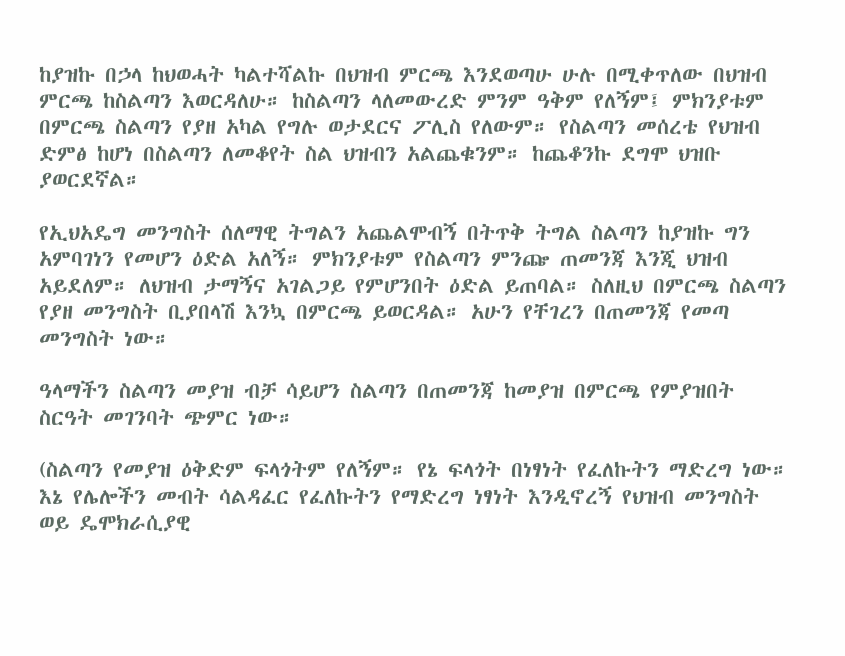ከያዝኩ በኃላ ከህወሓት ካልተሻልኩ በህዝብ ምርጫ እንደወጣሁ ሁሉ በሚቀጥለው በህዝብ ምርጫ ከስልጣን እወርዳለሁ። ከስልጣን ላለመውረድ ምንም ዓቅም የለኝም፤ ምክንያቱም በምርጫ ስልጣን የያዘ አካል የግሉ ወታደርና ፖሊስ የለውም። የስልጣን መሰረቴ የህዝብ ድምፅ ከሆነ በስልጣን ለመቆየት ስል ህዝብን አልጨቁንም። ከጨቆንኩ ደግሞ ህዝቡ ያወርደኛል።

የኢህአዴግ መንግስት ሰለማዊ ትግልን አጨልሞብኝ በትጥቅ ትግል ስልጣን ከያዝኩ ግን አምባገነን የመሆን ዕድል አለኝ። ምክንያቱም የስልጣን ምንጬ ጠመንጃ እንጂ ህዝብ አይደለም። ለህዝብ ታማኝና አገልጋይ የምሆንበት ዕድል ይጠባል። ስለዚህ በምርጫ ስልጣን የያዘ መንግስት ቢያበላሽ እንኳ በምርጫ ይወርዳል። አሁን የቸገረን በጠመንጃ የመጣ መንግስት ነው።

ዓላማችን ስልጣን መያዝ ብቻ ሳይሆን ስልጣን በጠመንጃ ከመያዝ በምርጫ የምያዝበት ስርዓት መገንባት ጭምር ነው።

(ስልጣን የመያዝ ዕቅድም ፍላጎትም የለኝም። የኔ ፍላጎት በነፃነት የፈለኩትን ማድረግ ነው። እኔ የሌሎችን መብት ሳልዳፈር የፈለኩትን የማድረግ ነፃነት እንዲኖረኝ የህዝብ መንግስት ወይ ዴሞክራሲያዊ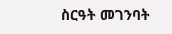ስርዓት መገንባት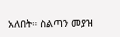አለበት። ስልጣን መያዝ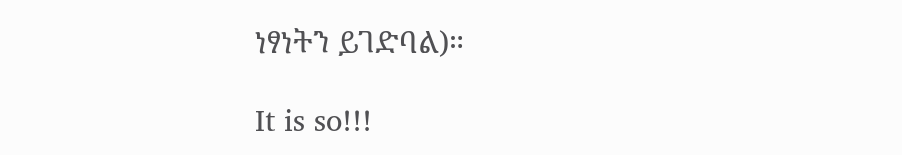ነፃነትን ይገድባል)።

It is so!!!